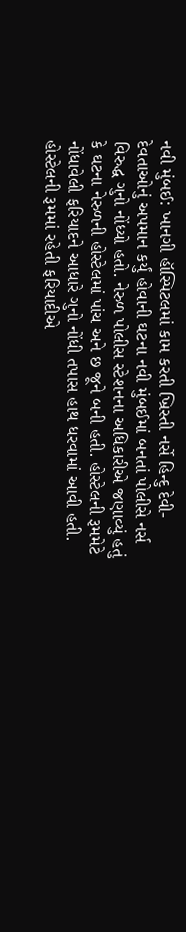નવી મુંબઈ: ખાનગી હૉસ્પિટલમાં કામ કરતી ખ્રિસ્તી નર્સે હિન્દુ દેવી-દેવતાઓનું અપમાન કર્યું હોવાની ઘટના નવી મુંબઈમાં બનતાં પોલીસે નર્સ વિરુદ્ધ ગુનો નોંધ્યો હતો. નેરુળ પોલીસ સ્ટેશનના અધિકારીએ જણાવ્યું હતું કે ઘટના નેરુળની હોસ્ટેલમાં પાંચ અને છ જૂને બની હતી. હોસ્ટેલની રૂમમેટે નોંધાવેલી ફરિયાદને આધારે ગુનો નોંધી તપાસ હાથ ધરવામાં આવી હતી.
હોસ્ટેલની રૂમમાં રહેતી ફરિયાદીએ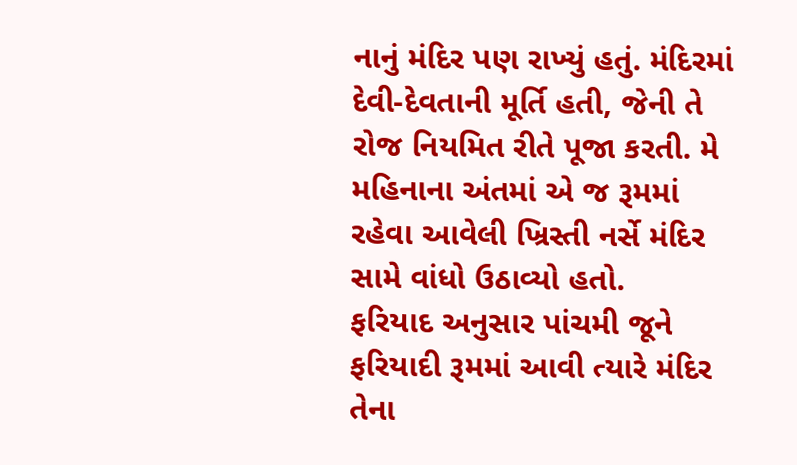નાનું મંદિર પણ રાખ્યું હતું. મંદિરમાં દેવી-દેવતાની મૂર્તિ હતી, જેની તે રોજ નિયમિત રીતે પૂજા કરતી. મે મહિનાના અંતમાં એ જ રૂમમાં રહેવા આવેલી ખ્રિસ્તી નર્સે મંદિર સામે વાંધો ઉઠાવ્યો હતો.
ફરિયાદ અનુસાર પાંચમી જૂને ફરિયાદી રૂમમાં આવી ત્યારે મંદિર તેના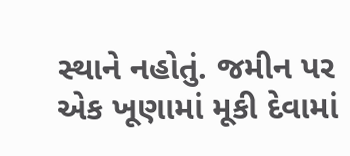સ્થાને નહોતું. જમીન પર એક ખૂણામાં મૂકી દેવામાં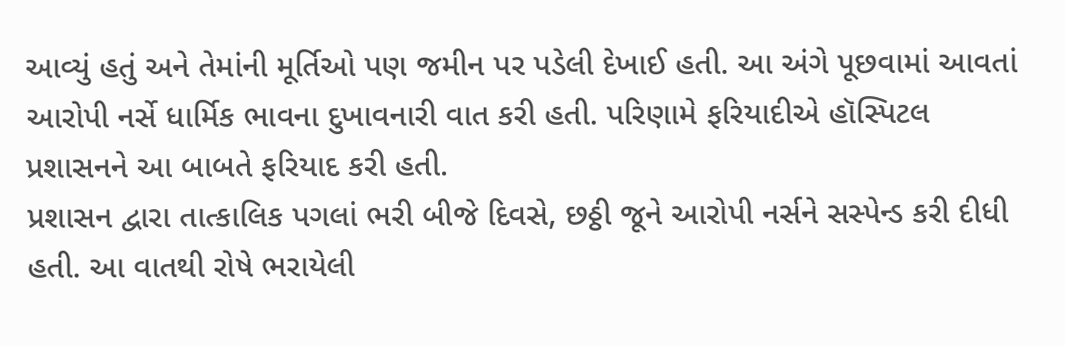આવ્યું હતું અને તેમાંની મૂર્તિઓ પણ જમીન પર પડેલી દેખાઈ હતી. આ અંગે પૂછવામાં આવતાં આરોપી નર્સે ધાર્મિક ભાવના દુખાવનારી વાત કરી હતી. પરિણામે ફરિયાદીએ હૉસ્પિટલ પ્રશાસનને આ બાબતે ફરિયાદ કરી હતી.
પ્રશાસન દ્વારા તાત્કાલિક પગલાં ભરી બીજે દિવસે, છઠ્ઠી જૂને આરોપી નર્સને સસ્પેન્ડ કરી દીધી હતી. આ વાતથી રોષે ભરાયેલી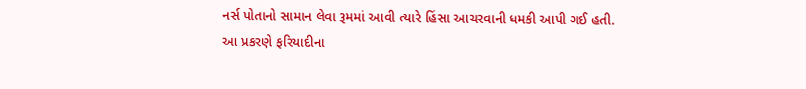નર્સ પોતાનો સામાન લેવા રૂમમાં આવી ત્યારે હિંસા આચરવાની ધમકી આપી ગઈ હતી.
આ પ્રકરણે ફરિયાદીના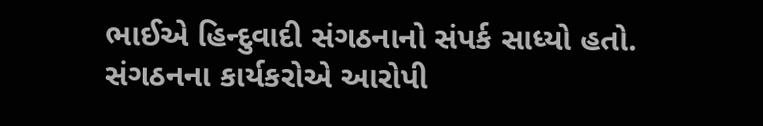ભાઈએ હિન્દુવાદી સંગઠનાનો સંપર્ક સાધ્યો હતો. સંગઠનના કાર્યકરોએ આરોપી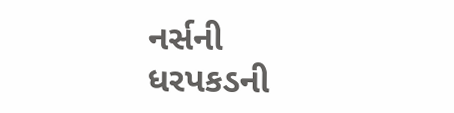નર્સની ધરપકડની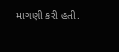માગણી કરી હતી.